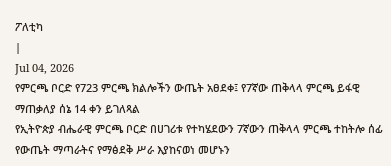ፖለቲካ
|
Jul 04, 2026
የምርጫ ቦርድ የ723 ምርጫ ክልሎችን ውጤት አፀደቀ፤ የ7ኛው ጠቅላላ ምርጫ ይፋዊ ማጠቃለያ ሰኔ 14 ቀን ይገለጻል
የኢትዮጵያ ብሔራዊ ምርጫ ቦርድ በሀገሪቱ የተካሄደውን 7ኛውን ጠቅላላ ምርጫ ተከትሎ ሰፊ የውጤት ማጣራትና የማፅደቅ ሥራ እያከናወነ መሆኑን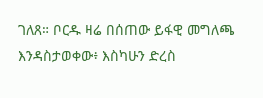ገለጸ። ቦርዱ ዛሬ በሰጠው ይፋዊ መግለጫ እንዳስታወቀው፥ እስካሁን ድረስ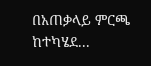በአጠቃላይ ምርጫ ከተካሄደ...